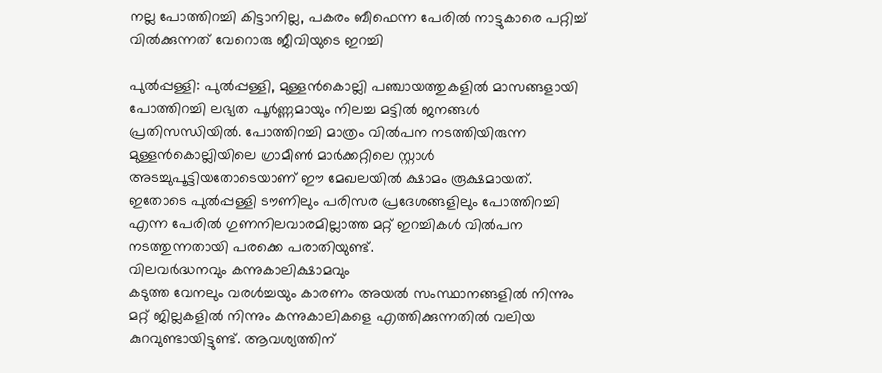നല്ല പോത്തിറച്ചി കിട്ടാനില്ല, പകരം ബീഫെന്ന പേരിൽ നാട്ടുകാരെ പറ്റിച്ച് വിൽക്കുന്നത് വേറൊരു ജീവിയുടെ ഇറച്ചി

പുൽപ്പള്ളി: പുൽപ്പള്ളി, മുള്ളൻകൊല്ലി പഞ്ചായത്തുകളിൽ മാസങ്ങളായി പോത്തിറച്ചി ലഭ്യത പൂർണ്ണമായും നിലച്ച മട്ടിൽ ജനങ്ങൾ പ്രതിസന്ധിയിൽ. പോത്തിറച്ചി മാത്രം വിൽപന നടത്തിയിരുന്ന മുള്ളൻകൊല്ലിയിലെ ഗ്രാമീൺ മാർക്കറ്റിലെ സ്റ്റാൾ അടച്ചുപൂട്ടിയതോടെയാണ് ഈ മേഖലയിൽ ക്ഷാമം രൂക്ഷമായത്. ഇതോടെ പുൽപ്പള്ളി ടൗണിലും പരിസര പ്രദേശങ്ങളിലും പോത്തിറച്ചി എന്ന പേരിൽ ഗുണനിലവാരമില്ലാത്ത മറ്റ് ഇറച്ചികൾ വിൽപന നടത്തുന്നതായി പരക്കെ പരാതിയുണ്ട്.
വിലവർദ്ധനവും കന്നുകാലിക്ഷാമവും
കടുത്ത വേനലും വരൾച്ചയും കാരണം അയൽ സംസ്ഥാനങ്ങളിൽ നിന്നും മറ്റ് ജില്ലകളിൽ നിന്നും കന്നുകാലികളെ എത്തിക്കുന്നതിൽ വലിയ കുറവുണ്ടായിട്ടുണ്ട്. ആവശ്യത്തിന്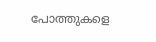പോത്തുകളെ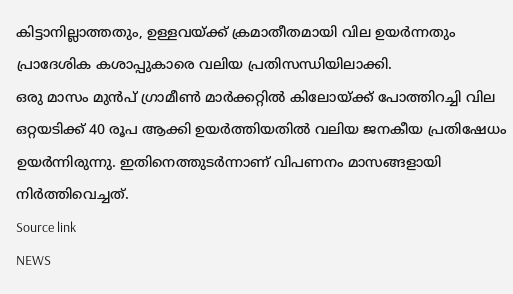കിട്ടാനില്ലാത്തതും, ഉള്ളവയ്ക്ക് ക്രമാതീതമായി വില ഉയർന്നതും പ്രാദേശിക കശാപ്പുകാരെ വലിയ പ്രതിസന്ധിയിലാക്കി.
ഒരു മാസം മുൻപ് ഗ്രാമീൺ മാർക്കറ്റിൽ കിലോയ്ക്ക് പോത്തിറച്ചി വില ഒറ്റയടിക്ക് 40 രൂപ ആക്കി ഉയർത്തിയതിൽ വലിയ ജനകീയ പ്രതിഷേധം ഉയർന്നിരുന്നു. ഇതിനെത്തുടർന്നാണ് വിപണനം മാസങ്ങളായി നിർത്തിവെച്ചത്.
Source link
NEWS